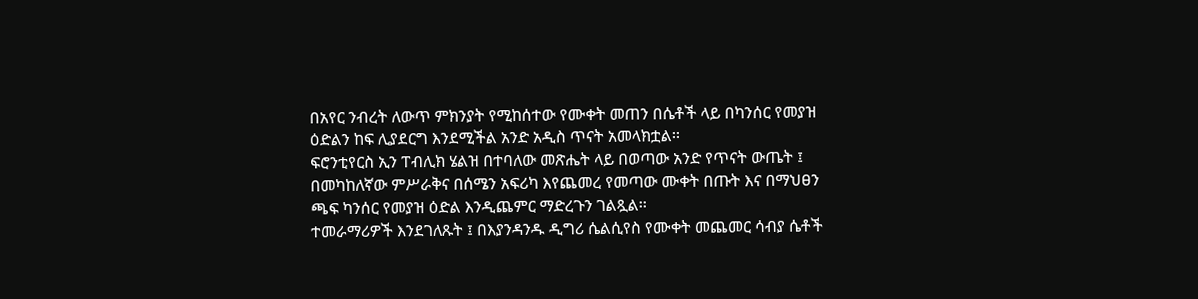በአየር ንብረት ለውጥ ምክንያት የሚከሰተው የሙቀት መጠን በሴቶች ላይ በካንሰር የመያዝ ዕድልን ከፍ ሊያደርግ እንደሚችል አንድ አዲስ ጥናት አመላክቷል፡፡
ፍሮንቲየርስ ኢን ፐብሊክ ሄልዝ በተባለው መጽሔት ላይ በወጣው አንድ የጥናት ውጤት ፤ በመካከለኛው ምሥራቅና በሰሜን አፍሪካ እየጨመረ የመጣው ሙቀት በጡት እና በማህፀን ጫፍ ካንሰር የመያዝ ዕድል እንዲጨምር ማድረጉን ገልጿል፡፡
ተመራማሪዎች እንደገለጹት ፤ በእያንዳንዱ ዲግሪ ሴልሲየስ የሙቀት መጨመር ሳብያ ሴቶች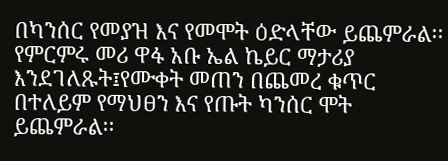በካንሰር የመያዝ እና የመሞት ዕድላቸው ይጨምራል፡፡
የምርምሩ መሪ ዋፋ አቡ ኤል ኬይር ማታሪያ እንደገለጹት፤የሙቀት መጠን በጨመረ ቁጥር በተለይም የማህፀን እና የጡት ካንሰር ሞት ይጨምራል፡፡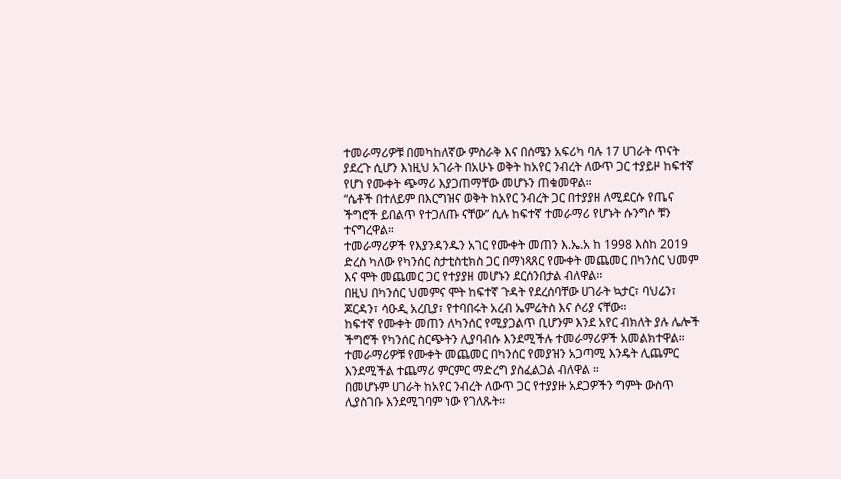ተመራማሪዎቹ በመካከለኛው ምስራቅ እና በሰሜን አፍሪካ ባሉ 17 ሀገራት ጥናት ያደረጉ ሲሆን እነዚህ አገራት በአሁኑ ወቅት ከአየር ንብረት ለውጥ ጋር ተያይዞ ከፍተኛ የሆነ የሙቀት ጭማሪ እያጋጠማቸው መሆኑን ጠቁመዋል።
“ሴቶች በተለይም በእርግዝና ወቅት ከአየር ንብረት ጋር በተያያዘ ለሚደርሱ የጤና ችግሮች ይበልጥ የተጋለጡ ናቸው” ሲሉ ከፍተኛ ተመራማሪ የሆኑት ሱንግሶ ቹን ተናግረዋል።
ተመራማሪዎች የእያንዳንዱን አገር የሙቀት መጠን እ.ኤ.አ ከ 1998 እስከ 2019 ድረስ ካለው የካንሰር ስታቲስቲክስ ጋር በማነጻጸር የሙቀት መጨመር በካንሰር ህመም እና ሞት መጨመር ጋር የተያያዘ መሆኑን ደርሰንበታል ብለዋል፡፡
በዚህ በካንሰር ህመምና ሞት ከፍተኛ ጉዳት የደረሰባቸው ሀገራት ኳታር፣ ባህሬን፣ ጆርዳን፣ ሳዑዲ አረቢያ፣ የተባበሩት አረብ ኤምሬትስ እና ሶሪያ ናቸው።
ከፍተኛ የሙቀት መጠን ለካንሰር የሚያጋልጥ ቢሆንም እንደ አየር ብክለት ያሉ ሌሎች ችግሮች የካንሰር ስርጭትን ሊያባብሱ እንደሚችሉ ተመራማሪዎች አመልክተዋል።
ተመራማሪዎቹ የሙቀት መጨመር በካንሰር የመያዝን አጋጣሚ እንዴት ሊጨምር እንደሚችል ተጨማሪ ምርምር ማድረግ ያስፈልጋል ብለዋል ።
በመሆኑም ሀገራት ከአየር ንብረት ለውጥ ጋር የተያያዙ አደጋዎችን ግምት ውስጥ ሊያስገቡ እንደሚገባም ነው የገለጹት፡፡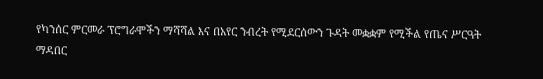የካንሰር ምርመራ ፕሮግራሞችን ማሻሻል እና በአየር ንብረት የሚደርሰውን ጉዳት መቋቋም የሚችል የጤና ሥርዓት ማዳበር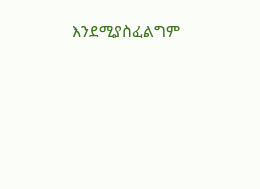እንደሚያስፈልግም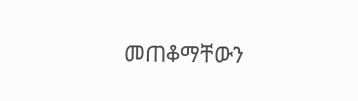መጠቆማቸውን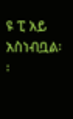ዩ ፒ አይ አስነብቧል፡፡